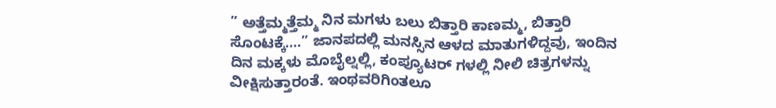” ಅತ್ತೆಮ್ಮತ್ತೆಮ್ಮ ನಿನ ಮಗಳು ಬಲು ಬಿತ್ತಾರಿ ಕಾಣಮ್ಮ, ಬಿತ್ತಾರಿ ಸೊಂಟಕ್ಕೆ….” ಜಾನಪದಲ್ಲಿ ಮನಸ್ಸಿನ ಆಳದ ಮಾತುಗಳಿದ್ದವು, ಇಂದಿನ ದಿನ ಮಕ್ಕಳು ಮೊಬೈಲ್ನಲ್ಲಿ, ಕಂಪ್ಯೂಟರ್ ಗಳಲ್ಲಿ ನೀಲಿ ಚಿತ್ರಗಳನ್ನು ವೀಕ್ಷಿಸುತ್ತಾರಂತೆ. ಇಂಥವರಿಗಿಂತಲೂ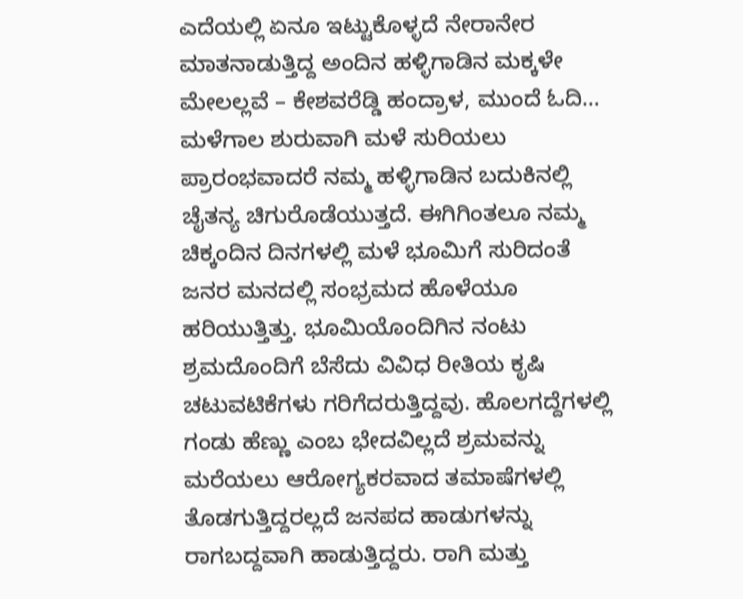ಎದೆಯಲ್ಲಿ ಏನೂ ಇಟ್ಟುಕೊಳ್ಳದೆ ನೇರಾನೇರ ಮಾತನಾಡುತ್ತಿದ್ದ ಅಂದಿನ ಹಳ್ಳಿಗಾಡಿನ ಮಕ್ಕಳೇ ಮೇಲಲ್ಲವೆ – ಕೇಶವರೆಡ್ಡಿ ಹಂದ್ರಾಳ, ಮುಂದೆ ಓದಿ…
ಮಳೆಗಾಲ ಶುರುವಾಗಿ ಮಳೆ ಸುರಿಯಲು ಪ್ರಾರಂಭವಾದರೆ ನಮ್ಮ ಹಳ್ಳಿಗಾಡಿನ ಬದುಕಿನಲ್ಲಿ ಚೈತನ್ಯ ಚಿಗುರೊಡೆಯುತ್ತದೆ. ಈಗಿಗಿಂತಲೂ ನಮ್ಮ ಚಿಕ್ಕಂದಿನ ದಿನಗಳಲ್ಲಿ ಮಳೆ ಭೂಮಿಗೆ ಸುರಿದಂತೆ ಜನರ ಮನದಲ್ಲಿ ಸಂಭ್ರಮದ ಹೊಳೆಯೂ ಹರಿಯುತ್ತಿತ್ತು. ಭೂಮಿಯೊಂದಿಗಿನ ನಂಟು ಶ್ರಮದೊಂದಿಗೆ ಬೆಸೆದು ವಿವಿಧ ರೀತಿಯ ಕೃಷಿ ಚಟುವಟಿಕೆಗಳು ಗರಿಗೆದರುತ್ತಿದ್ದವು. ಹೊಲಗದ್ದೆಗಳಲ್ಲಿ ಗಂಡು ಹೆಣ್ಣು ಎಂಬ ಭೇದವಿಲ್ಲದೆ ಶ್ರಮವನ್ನು ಮರೆಯಲು ಆರೋಗ್ಯಕರವಾದ ತಮಾಷೆಗಳಲ್ಲಿ ತೊಡಗುತ್ತಿದ್ದರಲ್ಲದೆ ಜನಪದ ಹಾಡುಗಳನ್ನು ರಾಗಬದ್ದವಾಗಿ ಹಾಡುತ್ತಿದ್ದರು. ರಾಗಿ ಮತ್ತು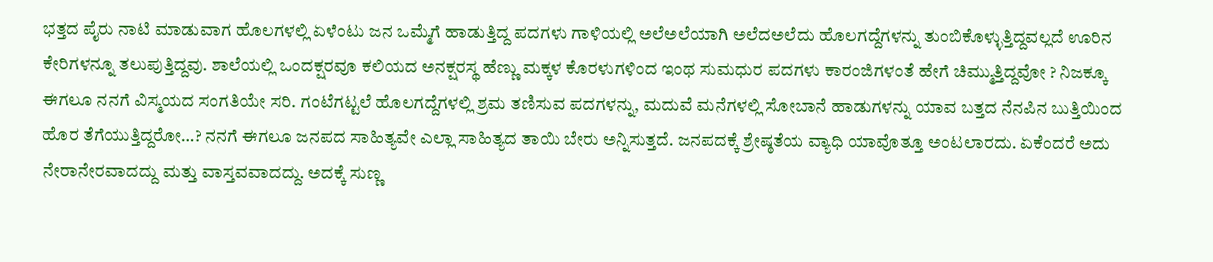ಭತ್ತದ ಪೈರು ನಾಟಿ ಮಾಡುವಾಗ ಹೊಲಗಳಲ್ಲಿ ಏಳೆಂಟು ಜನ ಒಮ್ಮೆಗೆ ಹಾಡುತ್ತಿದ್ದ ಪದಗಳು ಗಾಳಿಯಲ್ಲಿ ಅಲೆಅಲೆಯಾಗಿ ಅಲೆದಅಲೆದು ಹೊಲಗದ್ದೆಗಳನ್ನು ತುಂಬಿಕೊಳ್ಳುತ್ತಿದ್ದವಲ್ಲದೆ ಊರಿನ ಕೇರಿಗಳನ್ನೂ ತಲುಪುತ್ತಿದ್ದವು. ಶಾಲೆಯಲ್ಲಿ ಒಂದಕ್ಷರವೂ ಕಲಿಯದ ಅನಕ್ಷರಸ್ಥ ಹೆಣ್ಣು ಮಕ್ಕಳ ಕೊರಳುಗಳಿಂದ ಇಂಥ ಸುಮಧುರ ಪದಗಳು ಕಾರಂಜಿಗಳಂತೆ ಹೇಗೆ ಚಿಮ್ಮುತ್ತಿದ್ದವೋ ? ನಿಜಕ್ಕೂ ಈಗಲೂ ನನಗೆ ವಿಸ್ಮಯದ ಸಂಗತಿಯೇ ಸರಿ. ಗಂಟೆಗಟ್ಟಲೆ ಹೊಲಗದ್ದೆಗಳಲ್ಲಿ ಶ್ರಮ ತಣಿಸುವ ಪದಗಳನ್ನು, ಮದುವೆ ಮನೆಗಳಲ್ಲಿ ಸೋಬಾನೆ ಹಾಡುಗಳನ್ನು ಯಾವ ಬತ್ತದ ನೆನಪಿನ ಬುತ್ತಿಯಿಂದ ಹೊರ ತೆಗೆಯುತ್ತಿದ್ದರೋ…? ನನಗೆ ಈಗಲೂ ಜನಪದ ಸಾಹಿತ್ಯವೇ ಎಲ್ಲಾ ಸಾಹಿತ್ಯದ ತಾಯಿ ಬೇರು ಅನ್ನಿಸುತ್ತದೆ. ಜನಪದಕ್ಕೆ ಶ್ರೇಷ್ಠತೆಯ ವ್ಯಾಧಿ ಯಾವೊತ್ತೂ ಅಂಟಲಾರದು. ಏಕೆಂದರೆ ಅದು ನೇರಾನೇರವಾದದ್ದು ಮತ್ತು ವಾಸ್ತವವಾದದ್ದು. ಅದಕ್ಕೆ ಸುಣ್ಣ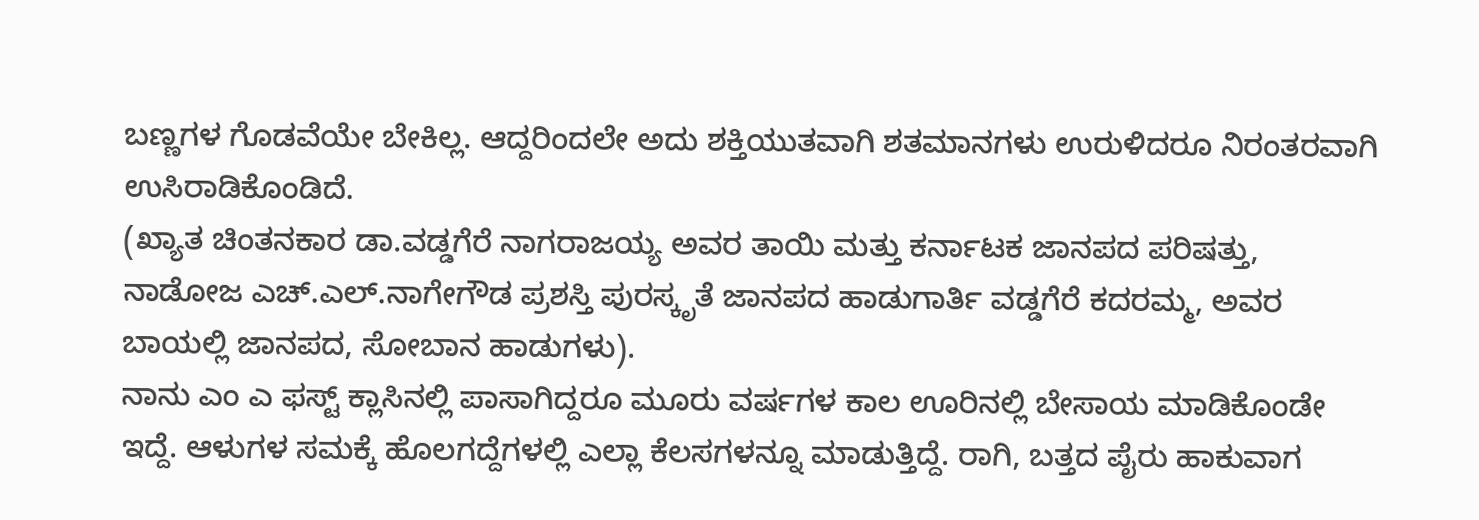ಬಣ್ಣಗಳ ಗೊಡವೆಯೇ ಬೇಕಿಲ್ಲ. ಆದ್ದರಿಂದಲೇ ಅದು ಶಕ್ತಿಯುತವಾಗಿ ಶತಮಾನಗಳು ಉರುಳಿದರೂ ನಿರಂತರವಾಗಿ ಉಸಿರಾಡಿಕೊಂಡಿದೆ.
(ಖ್ಯಾತ ಚಿಂತನಕಾರ ಡಾ.ವಡ್ಡಗೆರೆ ನಾಗರಾಜಯ್ಯ ಅವರ ತಾಯಿ ಮತ್ತು ಕರ್ನಾಟಕ ಜಾನಪದ ಪರಿಷತ್ತು, ನಾಡೋಜ ಎಚ್.ಎಲ್.ನಾಗೇಗೌಡ ಪ್ರಶಸ್ತಿ ಪುರಸ್ಕೃತೆ ಜಾನಪದ ಹಾಡುಗಾರ್ತಿ ವಡ್ಡಗೆರೆ ಕದರಮ್ಮ, ಅವರ ಬಾಯಲ್ಲಿ ಜಾನಪದ, ಸೋಬಾನ ಹಾಡುಗಳು).
ನಾನು ಎಂ ಎ ಫಸ್ಟ್ ಕ್ಲಾಸಿನಲ್ಲಿ ಪಾಸಾಗಿದ್ದರೂ ಮೂರು ವರ್ಷಗಳ ಕಾಲ ಊರಿನಲ್ಲಿ ಬೇಸಾಯ ಮಾಡಿಕೊಂಡೇ ಇದ್ದೆ. ಆಳುಗಳ ಸಮಕ್ಕೆ ಹೊಲಗದ್ದೆಗಳಲ್ಲಿ ಎಲ್ಲಾ ಕೆಲಸಗಳನ್ನೂ ಮಾಡುತ್ತಿದ್ದೆ. ರಾಗಿ, ಬತ್ತದ ಪೈರು ಹಾಕುವಾಗ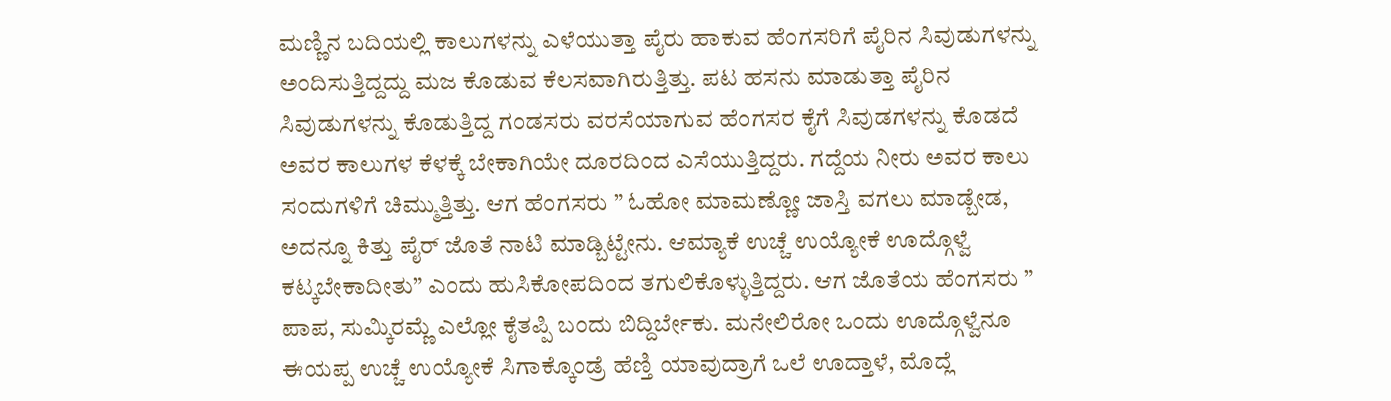ಮಣ್ಣಿನ ಬದಿಯಲ್ಲಿ ಕಾಲುಗಳನ್ನು ಎಳೆಯುತ್ತಾ ಪೈರು ಹಾಕುವ ಹೆಂಗಸರಿಗೆ ಪೈರಿನ ಸಿವುಡುಗಳನ್ನು ಅಂದಿಸುತ್ತಿದ್ದದ್ದು ಮಜ ಕೊಡುವ ಕೆಲಸವಾಗಿರುತ್ತಿತ್ತು. ಪಟ ಹಸನು ಮಾಡುತ್ತಾ ಪೈರಿನ ಸಿವುಡುಗಳನ್ನು ಕೊಡುತ್ತಿದ್ದ ಗಂಡಸರು ವರಸೆಯಾಗುವ ಹೆಂಗಸರ ಕೈಗೆ ಸಿವುಡಗಳನ್ನು ಕೊಡದೆ ಅವರ ಕಾಲುಗಳ ಕೆಳಕ್ಕೆ ಬೇಕಾಗಿಯೇ ದೂರದಿಂದ ಎಸೆಯುತ್ತಿದ್ದರು. ಗದ್ದೆಯ ನೀರು ಅವರ ಕಾಲು ಸಂದುಗಳಿಗೆ ಚಿಮ್ಮುತ್ತಿತ್ತು. ಆಗ ಹೆಂಗಸರು ” ಓಹೋ ಮಾಮಣ್ಣೋ ಜಾಸ್ತಿ ವಗಲು ಮಾಡ್ಬೇಡ, ಅದನ್ನೂ ಕಿತ್ತು ಪೈರ್ ಜೊತೆ ನಾಟಿ ಮಾಡ್ಬಿಟ್ಟೇನು. ಆಮ್ಯಾಕೆ ಉಚ್ಚೆ ಉಯ್ಯೋಕೆ ಊದ್ಗೊಳ್ವೆ ಕಟ್ಕಬೇಕಾದೀತು” ಎಂದು ಹುಸಿಕೋಪದಿಂದ ತಗುಲಿಕೊಳ್ಳುತ್ತಿದ್ದರು. ಆಗ ಜೊತೆಯ ಹೆಂಗಸರು ” ಪಾಪ, ಸುಮ್ಕಿರಮ್ಣೆ ಎಲ್ಲೋ ಕೈತಪ್ಪಿ ಬಂದು ಬಿದ್ದಿರ್ಬೇಕು. ಮನೇಲಿರೋ ಒಂದು ಊದ್ಗೊಳ್ವೆನೂ ಈಯಪ್ಪ ಉಚ್ಚೆ ಉಯ್ಯೋಕೆ ಸಿಗಾಕ್ಕೊಂಡ್ರೆ ಹೆಣ್ತಿ ಯಾವುದ್ರಾಗೆ ಒಲೆ ಊದ್ತಾಳೆ, ಮೊದ್ಲೆ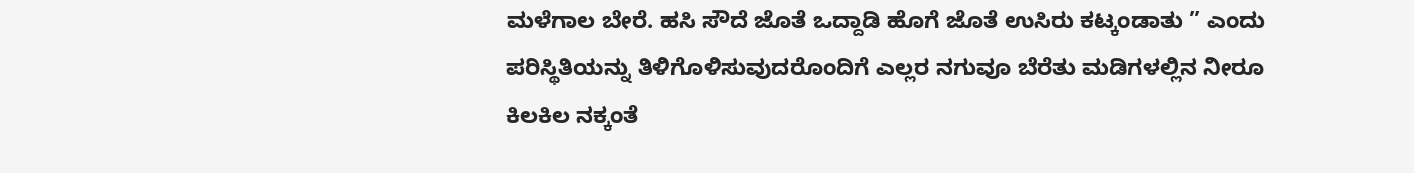ಮಳೆಗಾಲ ಬೇರೆ. ಹಸಿ ಸೌದೆ ಜೊತೆ ಒದ್ದಾಡಿ ಹೊಗೆ ಜೊತೆ ಉಸಿರು ಕಟ್ಕಂಡಾತು ” ಎಂದು ಪರಿಸ್ಥಿತಿಯನ್ನು ತಿಳಿಗೊಳಿಸುವುದರೊಂದಿಗೆ ಎಲ್ಲರ ನಗುವೂ ಬೆರೆತು ಮಡಿಗಳಲ್ಲಿನ ನೀರೂ ಕಿಲಕಿಲ ನಕ್ಕಂತೆ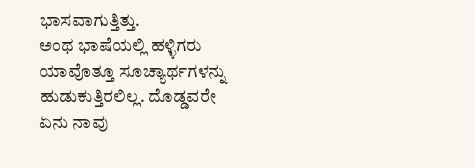ಭಾಸವಾಗುತ್ತಿತ್ತು.
ಅಂಥ ಭಾಷೆಯಲ್ಲಿ ಹಳ್ಳಿಗರು ಯಾವೊತ್ತೂ ಸೂಚ್ಯಾರ್ಥಗಳನ್ನು ಹುಡುಕುತ್ತಿರಲಿಲ್ಲ. ದೊಡ್ಡವರೇ ಏನು ನಾವು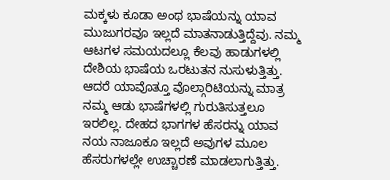ಮಕ್ಕಳು ಕೂಡಾ ಅಂಥ ಭಾಷೆಯನ್ನು ಯಾವ ಮುಜುಗರವೂ ಇಲ್ಲದೆ ಮಾತನಾಡುತ್ತಿದ್ದೆವು. ನಮ್ಮ ಆಟಗಳ ಸಮಯದಲ್ಲೂ ಕೆಲವು ಹಾಡುಗಳಲ್ಲಿ ದೇಶಿಯ ಭಾಷೆಯ ಒರಟುತನ ನುಸುಳುತ್ತಿತ್ತು. ಆದರೆ ಯಾವೊತ್ತೂ ವೊಲ್ಗಾರಿಟಿಯನ್ನು ಮಾತ್ರ ನಮ್ಮ ಆಡು ಭಾಷೆಗಳಲ್ಲಿ ಗುರುತಿಸುತ್ತಲೂ ಇರಲಿಲ್ಲ. ದೇಹದ ಭಾಗಗಳ ಹೆಸರನ್ನು ಯಾವ ನಯ ನಾಜೂಕೂ ಇಲ್ಲದೆ ಅವುಗಳ ಮೂಲ ಹೆಸರುಗಳಲ್ಲೇ ಉಚ್ಚಾರಣೆ ಮಾಡಲಾಗುತ್ತಿತ್ತು.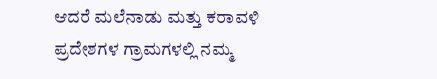ಆದರೆ ಮಲೆನಾಡು ಮತ್ತು ಕರಾವಳಿ ಪ್ರದೇಶಗಳ ಗ್ರಾಮಗಳಲ್ಲಿ ನಮ್ಮ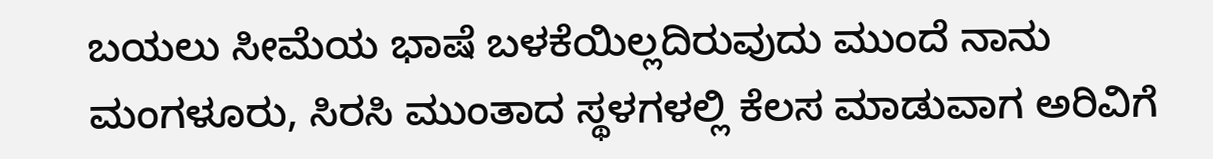ಬಯಲು ಸೀಮೆಯ ಭಾಷೆ ಬಳಕೆಯಿಲ್ಲದಿರುವುದು ಮುಂದೆ ನಾನು ಮಂಗಳೂರು, ಸಿರಸಿ ಮುಂತಾದ ಸ್ಥಳಗಳಲ್ಲಿ ಕೆಲಸ ಮಾಡುವಾಗ ಅರಿವಿಗೆ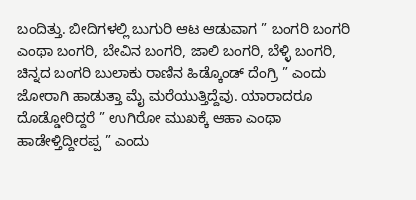ಬಂದಿತ್ತು. ಬೀದಿಗಳಲ್ಲಿ ಬುಗುರಿ ಆಟ ಆಡುವಾಗ ” ಬಂಗರಿ ಬಂಗರಿ ಎಂಥಾ ಬಂಗರಿ, ಬೇವಿನ ಬಂಗರಿ, ಜಾಲಿ ಬಂಗರಿ, ಬೆಳ್ಳಿ ಬಂಗರಿ, ಚಿನ್ನದ ಬಂಗರಿ ಬುಲಾಕು ರಾಣಿನ ಹಿಡ್ಕೊಂಡ್ ದೆಂಗ್ರಿ ” ಎಂದು ಜೋರಾಗಿ ಹಾಡುತ್ತಾ ಮೈ ಮರೆಯುತ್ತಿದ್ದೆವು. ಯಾರಾದರೂ ದೊಡ್ಡೋರಿದ್ದರೆ ” ಉಗಿರೋ ಮುಖಕ್ಕೆ ಆಹಾ ಎಂಥಾ ಹಾಡೇಳ್ತಿದ್ದೀರಪ್ಪ ” ಎಂದು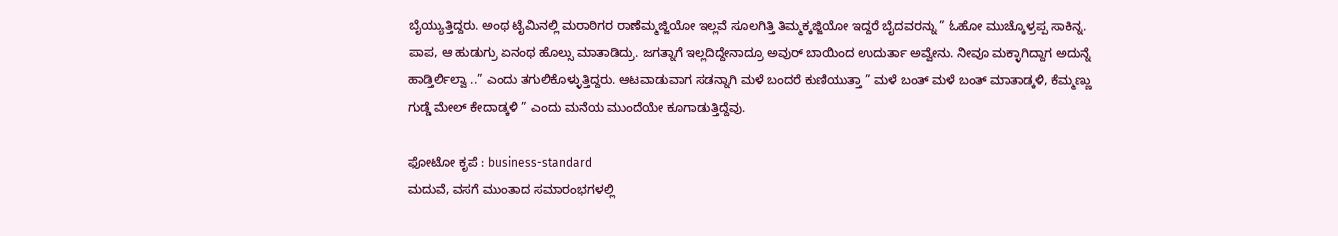ಬೈಯ್ಯುತ್ತಿದ್ದರು. ಅಂಥ ಟೈಮಿನಲ್ಲಿ ಮರಾಠಿಗರ ರಾಣೆಮ್ಮಜ್ಜಿಯೋ ಇಲ್ಲವೆ ಸೂಲಗಿತ್ತಿ ತಿಮ್ಮಕ್ಕಜ್ಜಿಯೋ ಇದ್ದರೆ ಬೈದವರನ್ನು ” ಓಹೋ ಮುಚ್ಕೊಳ್ರಪ್ಪ ಸಾಕಿನ್ನ. ಪಾಪ, ಆ ಹುಡುಗ್ರು ಏನಂಥ ಹೊಲ್ಸು ಮಾತಾಡಿದ್ರು. ಜಗತ್ನಾಗೆ ಇಲ್ಲದಿದ್ದೇನಾದ್ರೂ ಅವುರ್ ಬಾಯಿಂದ ಉದುರ್ತಾ ಅವ್ವೇನು. ನೀವೂ ಮಕ್ಳಾಗಿದ್ದಾಗ ಅದುನ್ನೆ ಹಾಡ್ತಿರ್ಲಿಲ್ವಾ ..” ಎಂದು ತಗುಲಿಕೊಳ್ಳುತ್ತಿದ್ದರು. ಆಟವಾಡುವಾಗ ಸಡನ್ನಾಗಿ ಮಳೆ ಬಂದರೆ ಕುಣಿಯುತ್ತಾ ” ಮಳೆ ಬಂತ್ ಮಳೆ ಬಂತ್ ಮಾತಾಡ್ಕಳಿ, ಕೆಮ್ಮಣ್ಣು ಗುಡ್ಡೆ ಮೇಲ್ ಕೇದಾಡ್ಕಳಿ ” ಎಂದು ಮನೆಯ ಮುಂದೆಯೇ ಕೂಗಾಡುತ್ತಿದ್ದೆವು.

ಫೋಟೋ ಕೃಪೆ : business-standard
ಮದುವೆ, ವಸಗೆ ಮುಂತಾದ ಸಮಾರಂಭಗಳಲ್ಲಿ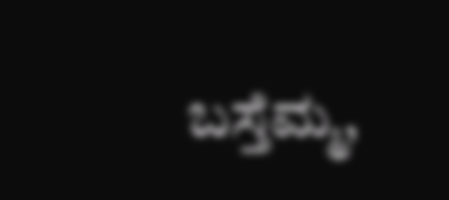ಬಸ್ತೆಮ್ಮ,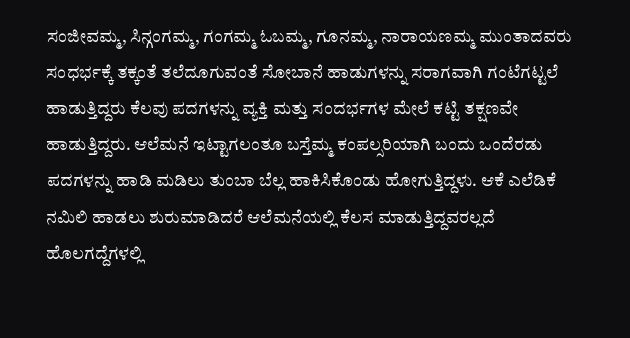ಸಂಜೀವಮ್ಮ, ಸಿನ್ಗಂಗಮ್ಮ, ಗಂಗಮ್ಮ ಓಬಮ್ಮ, ಗೂನಮ್ಮ, ನಾರಾಯಣಮ್ಮ ಮುಂತಾದವರು ಸಂಧರ್ಭಕ್ಕೆ ತಕ್ಕಂತೆ ತಲೆದೂಗುವಂತೆ ಸೋಬಾನೆ ಹಾಡುಗಳನ್ನು ಸರಾಗವಾಗಿ ಗಂಟೆಗಟ್ಟಲೆ ಹಾಡುತ್ತಿದ್ದರು ಕೆಲವು ಪದಗಳನ್ನು ವ್ಯಕ್ತಿ ಮತ್ತು ಸಂದರ್ಭಗಳ ಮೇಲೆ ಕಟ್ಟಿ ತಕ್ಷಣವೇ ಹಾಡುತ್ತಿದ್ದರು. ಆಲೆಮನೆ ಇಟ್ಟಾಗಲಂತೂ ಬಸ್ತೆಮ್ಮ ಕಂಪಲ್ಸರಿಯಾಗಿ ಬಂದು ಒಂದೆರಡು ಪದಗಳನ್ನು ಹಾಡಿ ಮಡಿಲು ತುಂಬಾ ಬೆಲ್ಲ ಹಾಕಿಸಿಕೊಂಡು ಹೋಗುತ್ತಿದ್ದಳು. ಆಕೆ ಎಲೆಡಿಕೆ ನಮಿಲಿ ಹಾಡಲು ಶುರುಮಾಡಿದರೆ ಆಲೆಮನೆಯಲ್ಲಿ ಕೆಲಸ ಮಾಡುತ್ತಿದ್ದವರಲ್ಲದೆ ಹೊಲಗದ್ದೆಗಳಲ್ಲಿ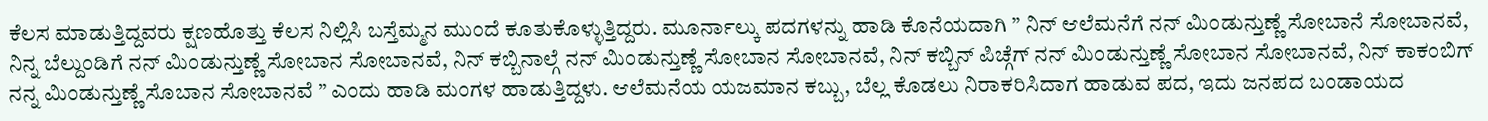ಕೆಲಸ ಮಾಡುತ್ತಿದ್ದವರು ಕ್ಷಣಹೊತ್ತು ಕೆಲಸ ನಿಲ್ಲಿಸಿ ಬಸ್ತೆಮ್ಮನ ಮುಂದೆ ಕೂತುಕೊಳ್ಳುತ್ತಿದ್ದರು. ಮೂರ್ನಾಲ್ಕು ಪದಗಳನ್ನು ಹಾಡಿ ಕೊನೆಯದಾಗಿ ” ನಿನ್ ಆಲೆಮನೆಗೆ ನನ್ ಮಿಂಡುನ್ತುಣ್ಣೆ ಸೋಬಾನೆ ಸೋಬಾನವೆ, ನಿನ್ನ ಬೆಲ್ದುಂಡಿಗೆ ನನ್ ಮಿಂಡುನ್ತುಣ್ಣೆ ಸೋಬಾನ ಸೋಬಾನವೆ, ನಿನ್ ಕಬ್ಬಿನಾಲ್ಗೆ ನನ್ ಮಿಂಡುನ್ತುಣ್ಣೆ ಸೋಬಾನ ಸೋಬಾನವೆ, ನಿನ್ ಕಬ್ಬಿನ್ ಪಿಚ್ಗೆಗ್ ನನ್ ಮಿಂಡುನ್ತುಣ್ಣೆ ಸೋಬಾನ ಸೋಬಾನವೆ, ನಿನ್ ಕಾಕಂಬಿಗ್ ನನ್ನ ಮಿಂಡುನ್ತುಣ್ಣೆ ಸೊಬಾನ ಸೋಬಾನವೆ ” ಎಂದು ಹಾಡಿ ಮಂಗಳ ಹಾಡುತ್ತಿದ್ದಳು. ಆಲೆಮನೆಯ ಯಜಮಾನ ಕಬ್ಬು, ಬೆಲ್ಲ ಕೊಡಲು ನಿರಾಕರಿಸಿದಾಗ ಹಾಡುವ ಪದ, ಇದು ಜನಪದ ಬಂಡಾಯದ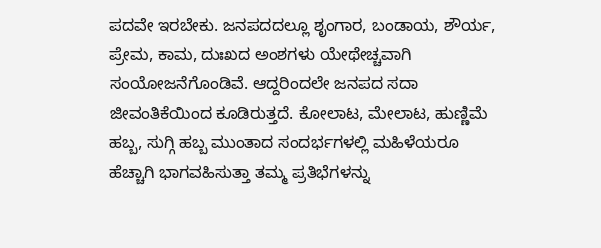ಪದವೇ ಇರಬೇಕು. ಜನಪದದಲ್ಲೂ ಶೃಂಗಾರ, ಬಂಡಾಯ, ಶೌರ್ಯ, ಪ್ರೇಮ, ಕಾಮ, ದುಃಖದ ಅಂಶಗಳು ಯೇಥೇಚ್ಚವಾಗಿ ಸಂಯೋಜನೆಗೊಂಡಿವೆ. ಆದ್ದರಿಂದಲೇ ಜನಪದ ಸದಾ ಜೀವಂತಿಕೆಯಿಂದ ಕೂಡಿರುತ್ತದೆ. ಕೋಲಾಟ, ಮೇಲಾಟ, ಹುಣ್ಣಿಮೆ ಹಬ್ಬ, ಸುಗ್ಗಿ ಹಬ್ಬ ಮುಂತಾದ ಸಂದರ್ಭಗಳಲ್ಲಿ ಮಹಿಳೆಯರೂ ಹೆಚ್ಚಾಗಿ ಭಾಗವಹಿಸುತ್ತಾ ತಮ್ಮ ಪ್ರತಿಭೆಗಳನ್ನು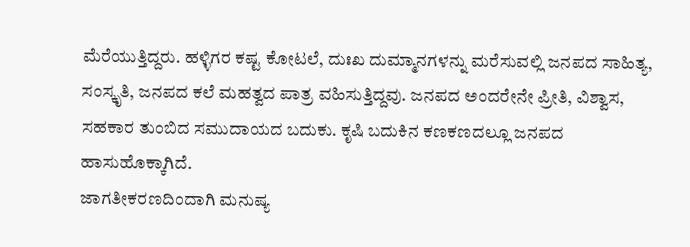ಮೆರೆಯುತ್ತಿದ್ದರು. ಹಳ್ಳಿಗರ ಕಷ್ಟ ಕೋಟಲೆ, ದುಃಖ ದುಮ್ಮಾನಗಳನ್ನು ಮರೆಸುವಲ್ಲಿ ಜನಪದ ಸಾಹಿತ್ಯ, ಸಂಸ್ಕೃತಿ, ಜನಪದ ಕಲೆ ಮಹತ್ವದ ಪಾತ್ರ ವಹಿಸುತ್ತಿದ್ದವು. ಜನಪದ ಅಂದರೇನೇ ಪ್ರೀತಿ, ವಿಶ್ವಾಸ, ಸಹಕಾರ ತುಂಬಿದ ಸಮುದಾಯದ ಬದುಕು. ಕೃಷಿ ಬದುಕಿನ ಕಣಕಣದಲ್ಲೂ ಜನಪದ ಹಾಸುಹೊಕ್ಕಾಗಿದೆ.
ಜಾಗತೀಕರಣದಿಂದಾಗಿ ಮನುಷ್ಯ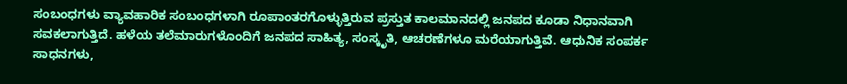ಸಂಬಂಧಗಳು ವ್ಯಾವಹಾರಿಕ ಸಂಬಂಧಗಳಾಗಿ ರೂಪಾಂತರಗೊಳ್ಳುತ್ತಿರುವ ಪ್ರಸ್ತುತ ಕಾಲಮಾನದಲ್ಲಿ ಜನಪದ ಕೂಡಾ ನಿಧಾನವಾಗಿ ಸವಕಲಾಗುತ್ತಿದೆ. ಹಳೆಯ ತಲೆಮಾರುಗಳೊಂದಿಗೆ ಜನಪದ ಸಾಹಿತ್ಯ, ಸಂಸ್ಕೃತಿ, ಆಚರಣೆಗಳೂ ಮರೆಯಾಗುತ್ತಿವೆ. ಆಧುನಿಕ ಸಂಪರ್ಕ ಸಾಧನಗಳು,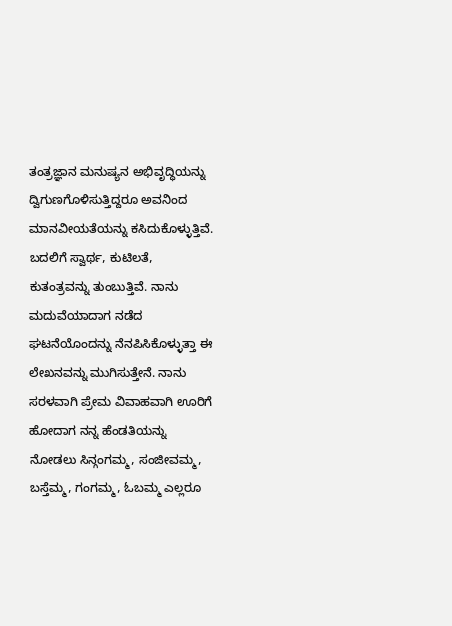ತಂತ್ರಜ್ಞಾನ ಮನುಷ್ಯನ ಅಭಿವೃದ್ಧಿಯನ್ನು ದ್ವಿಗುಣಗೊಳಿಸುತ್ತಿದ್ದರೂ ಅವನಿಂದ ಮಾನವೀಯತೆಯನ್ನು ಕಸಿದುಕೊಳ್ಳುತ್ತಿವೆ. ಬದಲಿಗೆ ಸ್ವಾರ್ಥ, ಕುಟಿಲತೆ, ಕುತಂತ್ರವನ್ನು ತುಂಬುತ್ತಿವೆ. ನಾನು ಮದುವೆಯಾದಾಗ ನಡೆದ ಘಟನೆಯೊಂದನ್ನು ನೆನಪಿಸಿಕೊಳ್ಳುತ್ತಾ ಈ ಲೇಖನವನ್ನು ಮುಗಿಸುತ್ತೇನೆ. ನಾನು ಸರಳವಾಗಿ ಪ್ರೇಮ ವಿವಾಹವಾಗಿ ಊರಿಗೆ ಹೋದಾಗ ನನ್ನ ಹೆಂಡತಿಯನ್ನು ನೋಡಲು ಸಿನ್ಗಂಗಮ್ಮ, ಸಂಜೀವಮ್ಮ, ಬಸ್ತೆಮ್ಮ, ಗಂಗಮ್ಮ, ಓಬಮ್ಮ ಎಲ್ಲರೂ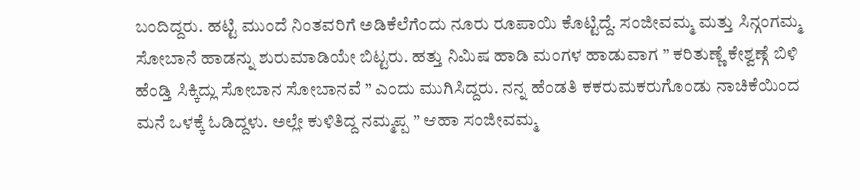ಬಂದಿದ್ದರು. ಹಟ್ಟಿ ಮುಂದೆ ನಿಂತವರಿಗೆ ಅಡಿಕೆಲೆಗೆಂದು ನೂರು ರೂಪಾಯಿ ಕೊಟ್ಟಿದ್ದೆ. ಸಂಜೀವಮ್ಮ ಮತ್ತು ಸಿನ್ಗಂಗಮ್ಮ ಸೋಬಾನೆ ಹಾಡನ್ನು ಶುರುಮಾಡಿಯೇ ಬಿಟ್ಟರು. ಹತ್ತು ನಿಮಿಷ ಹಾಡಿ ಮಂಗಳ ಹಾಡುವಾಗ ” ಕರಿತುಣ್ಣೆ ಕೇಶ್ವಣ್ಗೆ ಬಿಳಿ ಹೆಂಡ್ತಿ ಸಿಕ್ಕಿದ್ಲು ಸೋಬಾನ ಸೋಬಾನವೆ ” ಎಂದು ಮುಗಿಸಿದ್ದರು. ನನ್ನ ಹೆಂಡತಿ ಕಕರುಮಕರುಗೊಂಡು ನಾಚಿಕೆಯಿಂದ ಮನೆ ಒಳಕ್ಕೆ ಓಡಿದ್ದಳು. ಅಲ್ಲೇ ಕುಳಿತಿದ್ದ ನಮ್ಮಪ್ಪ ” ಆಹಾ ಸಂಜೀವಮ್ಮ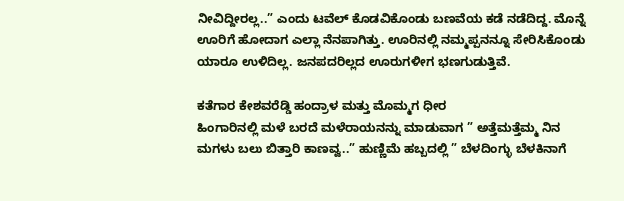ನೀವಿದ್ದೀರಲ್ಲ..” ಎಂದು ಟವೆಲ್ ಕೊಡವಿಕೊಂಡು ಬಣವೆಯ ಕಡೆ ನಡೆದಿದ್ದ. ಮೊನ್ನೆ ಊರಿಗೆ ಹೋದಾಗ ಎಲ್ಲಾ ನೆನಪಾಗಿತ್ತು. ಊರಿನಲ್ಲಿ ನಮ್ಮಪ್ಪನನ್ನೂ ಸೇರಿಸಿಕೊಂಡು ಯಾರೂ ಉಳಿದಿಲ್ಲ. ಜನಪದರಿಲ್ಲದ ಊರುಗಳೀಗ ಭಣಗುಡುತ್ತಿವೆ.

ಕತೆಗಾರ ಕೇಶವರೆಡ್ಡಿ ಹಂದ್ರಾಳ ಮತ್ತು ಮೊಮ್ಮಗ ಧೀರ
ಹಿಂಗಾರಿನಲ್ಲಿ ಮಳೆ ಬರದೆ ಮಳೆರಾಯನನ್ನು ಮಾಡುವಾಗ ” ಅತ್ತೆಮತ್ತೆಮ್ಮ ನಿನ ಮಗಳು ಬಲು ಬಿತ್ತಾರಿ ಕಾಣವ್ವ..” ಹುಣ್ಣಿಮೆ ಹಬ್ಬದಲ್ಲಿ ” ಬೆಳದಿಂಗ್ಳು ಬೆಳಕಿನಾಗೆ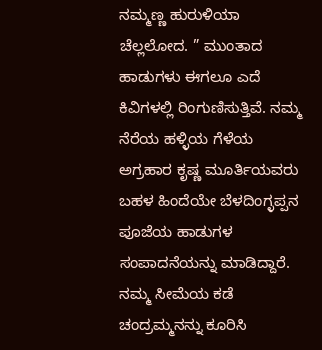ನಮ್ಮಣ್ಣ ಹುರುಳಿಯಾ ಚೆಲ್ಲಲೋದ. ” ಮುಂತಾದ ಹಾಡುಗಳು ಈಗಲೂ ಎದೆ ಕಿವಿಗಳಲ್ಲಿ ರಿಂಗುಣಿಸುತ್ತಿವೆ. ನಮ್ಮ ನೆರೆಯ ಹಳ್ಳಿಯ ಗೆಳೆಯ ಅಗ್ರಹಾರ ಕೃಷ್ಣ ಮೂರ್ತಿಯವರು ಬಹಳ ಹಿಂದೆಯೇ ಬೆಳದಿಂಗ್ಳಪ್ಪನ ಪೂಜೆಯ ಹಾಡುಗಳ ಸಂಪಾದನೆಯನ್ನು ಮಾಡಿದ್ದಾರೆ. ನಮ್ಮ ಸೀಮೆಯ ಕಡೆ ಚಂದ್ರಮ್ಮನನ್ನು ಕೂರಿಸಿ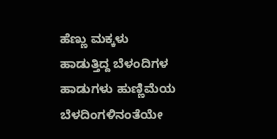ಹೆಣ್ಣು ಮಕ್ಕಳು ಹಾಡುತ್ತಿದ್ದ ಬೆಳಂದಿಗಳ ಹಾಡುಗಳು ಹುಣ್ಣಿಮೆಯ ಬೆಳದಿಂಗಳಿನಂತೆಯೇ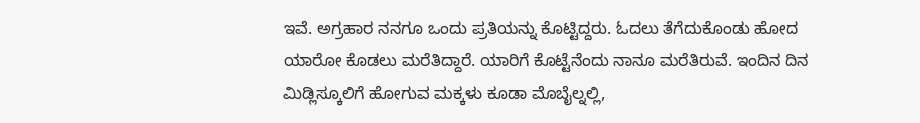ಇವೆ. ಅಗ್ರಹಾರ ನನಗೂ ಒಂದು ಪ್ರತಿಯನ್ನು ಕೊಟ್ಟಿದ್ದರು. ಓದಲು ತೆಗೆದುಕೊಂಡು ಹೋದ ಯಾರೋ ಕೊಡಲು ಮರೆತಿದ್ದಾರೆ. ಯಾರಿಗೆ ಕೊಟ್ಟೆನೆಂದು ನಾನೂ ಮರೆತಿರುವೆ. ಇಂದಿನ ದಿನ ಮಿಡ್ಲಿಸ್ಕೂಲಿಗೆ ಹೋಗುವ ಮಕ್ಕಳು ಕೂಡಾ ಮೊಬೈಲ್ನಲ್ಲಿ,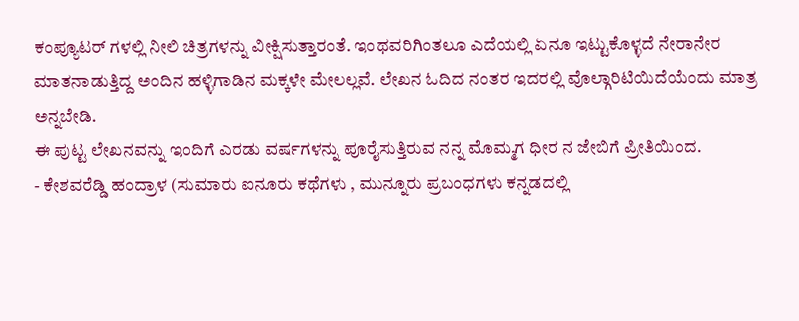ಕಂಪ್ಯೂಟರ್ ಗಳಲ್ಲಿ ನೀಲಿ ಚಿತ್ರಗಳನ್ನು ವೀಕ್ಷಿಸುತ್ತಾರಂತೆ. ಇಂಥವರಿಗಿಂತಲೂ ಎದೆಯಲ್ಲಿ ಏನೂ ಇಟ್ಟುಕೊಳ್ಳದೆ ನೇರಾನೇರ ಮಾತನಾಡುತ್ತಿದ್ದ ಅಂದಿನ ಹಳ್ಳಿಗಾಡಿನ ಮಕ್ಕಳೇ ಮೇಲಲ್ಲವೆ. ಲೇಖನ ಓದಿದ ನಂತರ ಇದರಲ್ಲಿ ವೊಲ್ಗಾರಿಟಿಯಿದೆಯೆಂದು ಮಾತ್ರ ಅನ್ನಬೇಡಿ.
ಈ ಪುಟ್ಟ ಲೇಖನವನ್ನು ಇಂದಿಗೆ ಎರಡು ವರ್ಷಗಳನ್ನು ಪೂರೈಸುತ್ತಿರುವ ನನ್ನ ಮೊಮ್ಮಗ ಧೀರ ನ ಜೇಬಿಗೆ ಪ್ರೀತಿಯಿಂದ.
- ಕೇಶವರೆಡ್ಡಿ ಹಂದ್ರಾಳ (ಸುಮಾರು ಐನೂರು ಕಥೆಗಳು , ಮುನ್ನೂರು ಪ್ರಬಂಧಗಳು ಕನ್ನಡದಲ್ಲಿ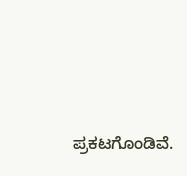ಪ್ರಕಟಗೊಂಡಿವೆ.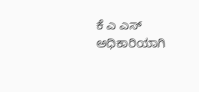ಕೆ ಎ ಎಸ್ ಅಧಿಕಾರಿಯಾಗಿ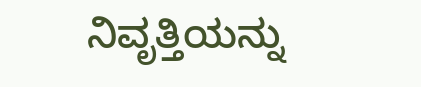ನಿವೃತ್ತಿಯನ್ನು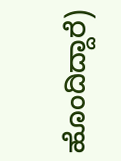ಹೊಂದಿದ್ದಾರೆ)